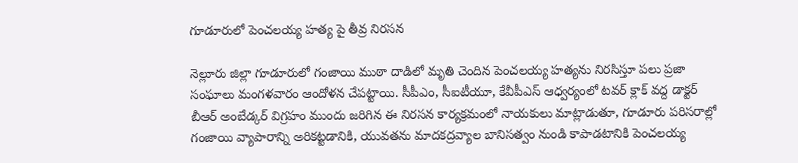గూడూరులో పెంచలయ్య హత్య పై తీవ్ర నిరసన

నెల్లూరు జిల్లా గూడూరులో గంజాయి ముఠా దాడిలో మృతి చెందిన పెంచలయ్య హత్యను నిరసిస్తూ పలు ప్రజా సంఘాలు మంగళవారం ఆందోళన చేపట్టాయి. సీపీఎం, సీఐటీయూ, కేవీపీఎస్ ఆధ్వర్యంలో టవర్ క్లాక్ వద్ద డాక్టర్ బీఆర్ అంబేడ్కర్ విగ్రహం ముందు జరిగిన ఈ నిరసన కార్యక్రమంలో నాయకులు మాట్లాడుతూ, గూడూరు పరిసరాల్లో గంజాయి వ్యాపారాన్ని అరికట్టడానికి, యువతను మాదకద్రవ్యాల బానిసత్వం నుండి కాపాడటానికి పెంచలయ్య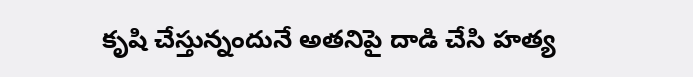కృషి చేస్తున్నందునే అతనిపై దాడి చేసి హత్య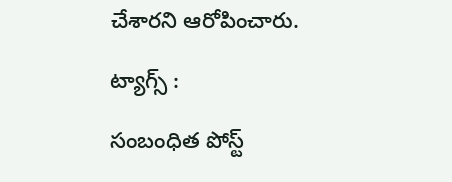చేశారని ఆరోపించారు.

ట్యాగ్స్ :

సంబంధిత పోస్ట్